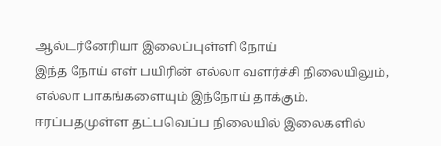ஆல்டர்னேரியா இலைப்புள்ளி நோய்
இந்த நோய் எள் பயிரின் எல்லா வளர்ச்சி நிலையிலும், எல்லா பாகங்களையும் இந்நோய் தாக்கும். ஈரப்பதமுள்ள தட்பவெப்ப நிலையில் இலைகளில்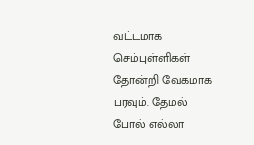வட்டமாக செம்புள்ளிகள் தோன்றி வேகமாக பரவும். தேமல் போல் எல்லா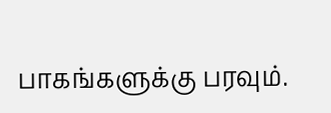பாகங்களுக்கு பரவும்.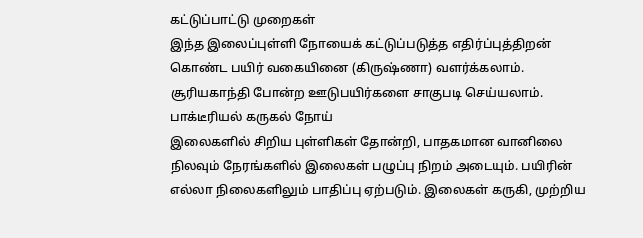கட்டுப்பாட்டு முறைகள்
இந்த இலைப்புள்ளி நோயைக் கட்டுப்படுத்த எதிர்ப்புத்திறன் கொண்ட பயிர் வகையினை (கிருஷ்ணா) வளர்க்கலாம். சூரியகாந்தி போன்ற ஊடுபயிர்களை சாகுபடி செய்யலாம்.
பாக்டீரியல் கருகல் நோய்
இலைகளில் சிறிய புள்ளிகள் தோன்றி, பாதகமான வானிலை நிலவும் நேரங்களில் இலைகள் பழுப்பு நிறம் அடையும். பயிரின் எல்லா நிலைகளிலும் பாதிப்பு ஏற்படும். இலைகள் கருகி, முற்றிய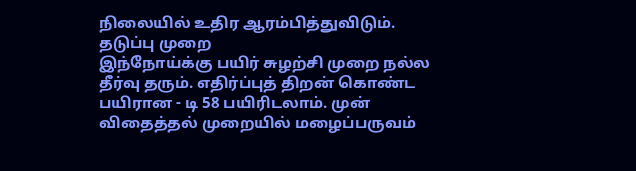நிலையில் உதிர ஆரம்பித்துவிடும்.
தடுப்பு முறை
இந்நோய்க்கு பயிர் சுழற்சி முறை நல்ல தீர்வு தரும். எதிர்ப்புத் திறன் கொண்ட பயிரான - டி 58 பயிரிடலாம். முன் விதைத்தல் முறையில் மழைப்பருவம்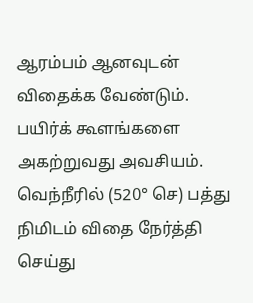ஆரம்பம் ஆனவுடன் விதைக்க வேண்டும். பயிர்க் கூளங்களை அகற்றுவது அவசியம். வெந்நீரில் (520° செ) பத்து நிமிடம் விதை நேர்த்தி செய்து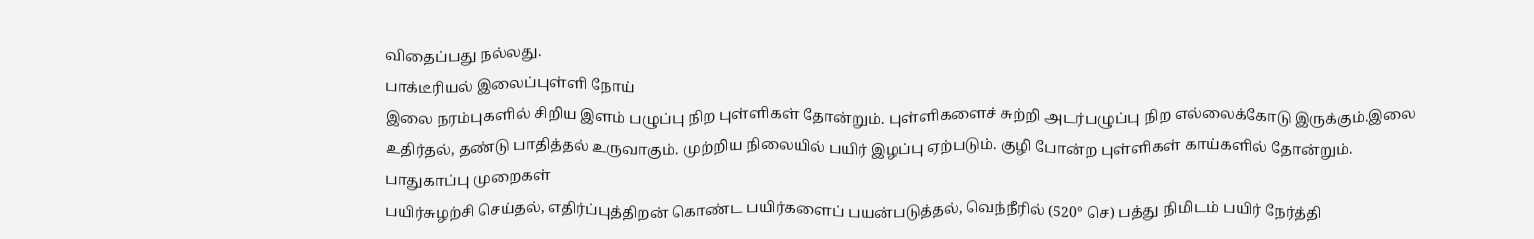விதைப்பது நல்லது.
பாக்டீரியல் இலைப்புள்ளி நோய்
இலை நரம்புகளில் சிறிய இளம் பழுப்பு நிற புள்ளிகள் தோன்றும். புள்ளிகளைச் சுற்றி அடர்பழுப்பு நிற எல்லைக்கோடு இருக்கும்.இலை உதிர்தல், தண்டு பாதித்தல் உருவாகும். முற்றிய நிலையில் பயிர் இழப்பு ஏற்படும். குழி போன்ற புள்ளிகள் காய்களில் தோன்றும்.
பாதுகாப்பு முறைகள்
பயிர்சுழற்சி செய்தல், எதிர்ப்புத்திறன் கொண்ட பயிர்களைப் பயன்படுத்தல், வெந்நீரில் (520° செ) பத்து நிமிடம் பயிர் நேர்த்தி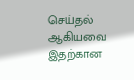செய்தல் ஆகியவை இதற்கான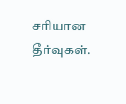சரியான தீர்வுகள்.